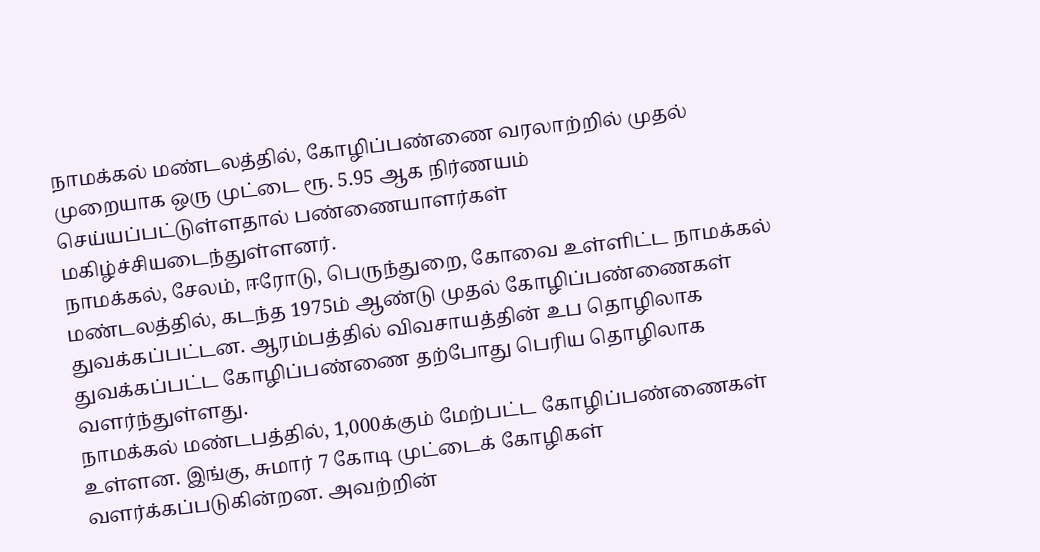நாமக்கல் மண்டலத்தில், கோழிப்பண்ணை வரலாற்றில் முதல் முறையாக ஒரு முட்டை ரூ. 5.95 ஆக நிர்ணயம் செய்யப்பட்டுள்ளதால் பண்ணையாளர்கள் மகிழ்ச்சியடைந்துள்ளனர்.
நாமக்கல், சேலம், ஈரோடு, பெருந்துறை, கோவை உள்ளிட்ட நாமக்கல் மண்டலத்தில், கடந்த 1975ம் ஆண்டு முதல் கோழிப்பண்ணைகள் துவக்கப்பட்டன. ஆரம்பத்தில் விவசாயத்தின் உப தொழிலாக துவக்கப்பட்ட கோழிப்பண்ணை தற்போது பெரிய தொழிலாக வளர்ந்துள்ளது.
நாமக்கல் மண்டபத்தில், 1,000க்கும் மேற்பட்ட கோழிப்பண்ணைகள் உள்ளன. இங்கு, சுமார் 7 கோடி முட்டைக் கோழிகள் வளர்க்கப்படுகின்றன. அவற்றின்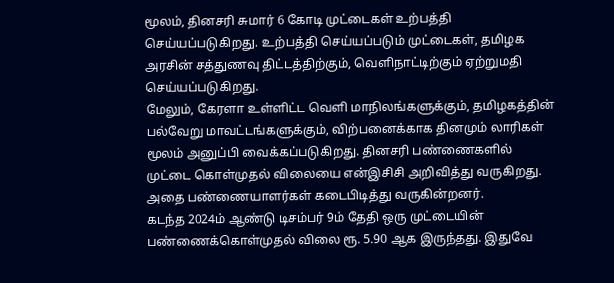மூலம், தினசரி சுமார் 6 கோடி முட்டைகள் உற்பத்தி செய்யப்படுகிறது. உற்பத்தி செய்யப்படும் முட்டைகள், தமிழக அரசின் சத்துணவு திட்டத்திற்கும், வெளிநாட்டிற்கும் ஏற்றுமதி செய்யப்படுகிறது.
மேலும், கேரளா உள்ளிட்ட வெளி மாநிலங்களுக்கும், தமிழகத்தின் பல்வேறு மாவட்டங்களுக்கும், விற்பனைக்காக தினமும் லாரிகள் மூலம் அனுப்பி வைக்கப்படுகிறது. தினசரி பண்ணைகளில் முட்டை கொள்முதல் விலையை என்இசிசி அறிவித்து வருகிறது. அதை பண்ணையாளர்கள் கடைபிடித்து வருகின்றனர்.
கடந்த 2024ம் ஆண்டு டிசம்பர் 9ம் தேதி ஒரு முட்டையின் பண்ணைக்கொள்முதல் விலை ரூ. 5.90 ஆக இருந்தது. இதுவே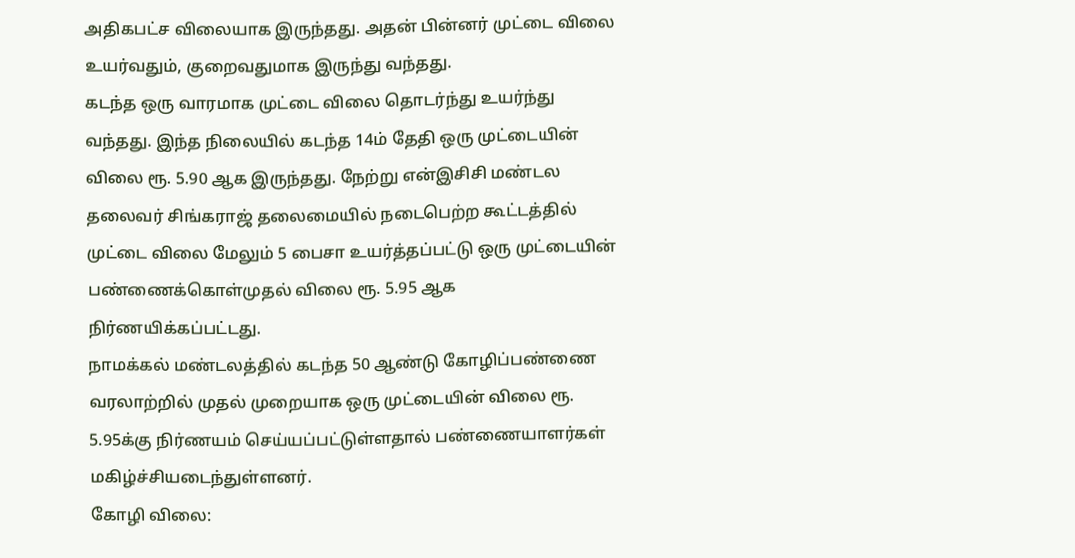அதிகபட்ச விலையாக இருந்தது. அதன் பின்னர் முட்டை விலை உயர்வதும், குறைவதுமாக இருந்து வந்தது.
கடந்த ஒரு வாரமாக முட்டை விலை தொடர்ந்து உயர்ந்து வந்தது. இந்த நிலையில் கடந்த 14ம் தேதி ஒரு முட்டையின் விலை ரூ. 5.90 ஆக இருந்தது. நேற்று என்இசிசி மண்டல தலைவர் சிங்கராஜ் தலைமையில் நடைபெற்ற கூட்டத்தில் முட்டை விலை மேலும் 5 பைசா உயர்த்தப்பட்டு ஒரு முட்டையின் பண்ணைக்கொள்முதல் விலை ரூ. 5.95 ஆக நிர்ணயிக்கப்பட்டது.
நாமக்கல் மண்டலத்தில் கடந்த 50 ஆண்டு கோழிப்பண்ணை வரலாற்றில் முதல் முறையாக ஒரு முட்டையின் விலை ரூ. 5.95க்கு நிர்ணயம் செய்யப்பட்டுள்ளதால் பண்ணையாளர்கள் மகிழ்ச்சியடைந்துள்ளனர்.
கோழி விலை: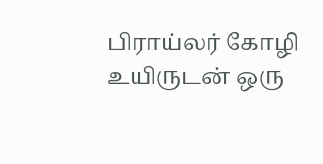பிராய்லர் கோழி உயிருடன் ஒரு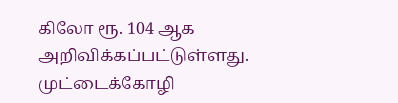கிலோ ரூ. 104 ஆக அறிவிக்கப்பட்டுள்ளது. முட்டைக்கோழி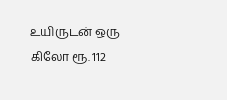உயிருடன் ஒரு கிலோ ரூ. 112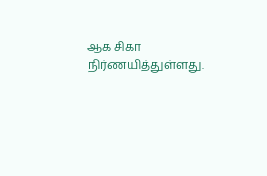ஆக சிகா நிர்ணயித்துள்ளது.